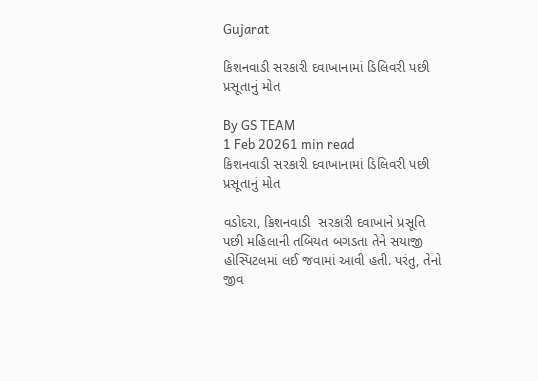Gujarat

કિશનવાડી સરકારી દવાખાનામાં ડિલિવરી પછી પ્રસૂતાનું મોત

By GS TEAM
1 Feb 20261 min read
કિશનવાડી સરકારી દવાખાનામાં ડિલિવરી પછી પ્રસૂતાનું મોત

વડોદરા, કિશનવાડી  સરકારી દવાખાને પ્રસૂતિ પછી મહિલાની તબિયત બગડતા તેને સયાજી હોસ્પિટલમાં લઈ જવામાં આવી હતી. પરંતુ, તેનો જીવ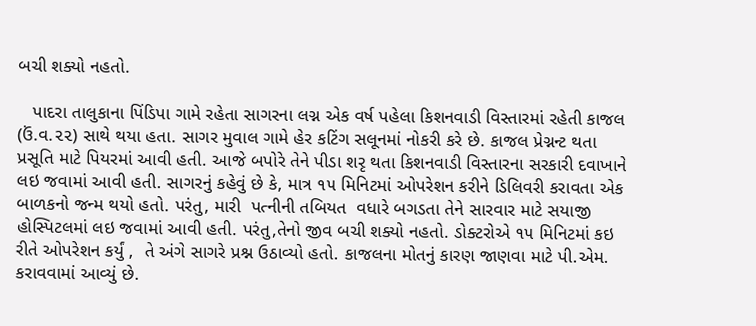બચી શક્યો નહતો.

   પાદરા તાલુકાના પિંડિપા ગામે રહેતા સાગરના લગ્ન એક વર્ષ પહેલા કિશનવાડી વિસ્તારમાં રહેતી કાજલ (ઉં.વ.૨૨) સાથે થયા હતા. સાગર મુવાલ ગામે હેર કટિંગ સલૂનમાં નોકરી કરે છે. કાજલ પ્રેગ્નન્ટ થતા પ્રસૂતિ માટે પિયરમાં આવી હતી. આજે બપોરે તેને પીડા શરૃ થતા કિશનવાડી વિસ્તારના સરકારી દવાખાને લઇ જવામાં આવી હતી. સાગરનું કહેવું છે કે, માત્ર ૧૫ મિનિટમાં ઓપરેશન કરીને ડિલિવરી કરાવતા એક બાળકનો જન્મ થયો હતો. પરંતુ, મારી  પત્નીની તબિયત  વધારે બગડતા તેને સારવાર માટે સયાજી હોસ્પિટલમાં લઇ જવામાં આવી હતી. પરંતુ,તેનો જીવ બચી શક્યો નહતો. ડોક્ટરોએ ૧૫ મિનિટમાં કઇ રીતે ઓપરેશન કર્યું ,  તે અંગે સાગરે પ્રશ્ન ઉઠાવ્યો હતો. કાજલના મોતનું કારણ જાણવા માટે પી.એમ. કરાવવામાં આવ્યું છે.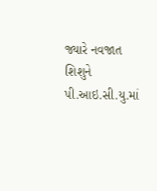જ્યારે નવજાત શિશુને પી.આઇ.સી.યુ.માં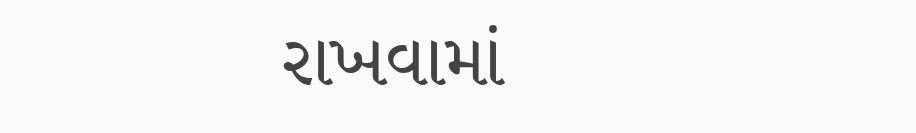રાખવામાં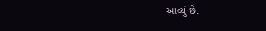આવ્યું છે.